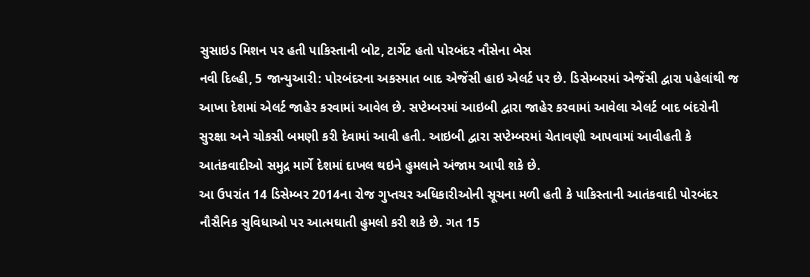સુસાઇડ મિશન પર હતી પાકિસ્તાની બોટ, ટાર્ગેટ હતો પોરબંદર નૌસેના બેસ
નવી દિલ્હી, 5 જાન્યુઆરી: પોરબંદરના અકસ્માત બાદ એજેંસી હાઇ એલર્ટ પર છે. ડિસેમ્બરમાં એજેંસી દ્વારા પહેલાંથી જ આખા દેશમાં એલર્ટ જાહેર કરવામાં આવેલ છે. સપ્ટેમ્બરમાં આઇબી દ્વારા જાહેર કરવામાં આવેલા એલર્ટ બાદ બંદરોની સુરક્ષા અને ચોકસી બમણી કરી દેવામાં આવી હતી. આઇબી દ્વારા સપ્ટેમ્બરમાં ચેતાવણી આપવામાં આવીહતી કે આતંકવાદીઓ સમુદ્ર માર્ગે દેશમાં દાખલ થઇને હુમલાને અંજામ આપી શકે છે.
આ ઉપરાંત 14 ડિસેમ્બર 2014ના રોજ ગુપ્તચર અધિકારીઓની સૂચના મળી હતી કે પાકિસ્તાની આતંકવાદી પોરબંદર નૌસૈનિક સુવિધાઓ પર આત્મઘાતી હુમલો કરી શકે છે. ગત 15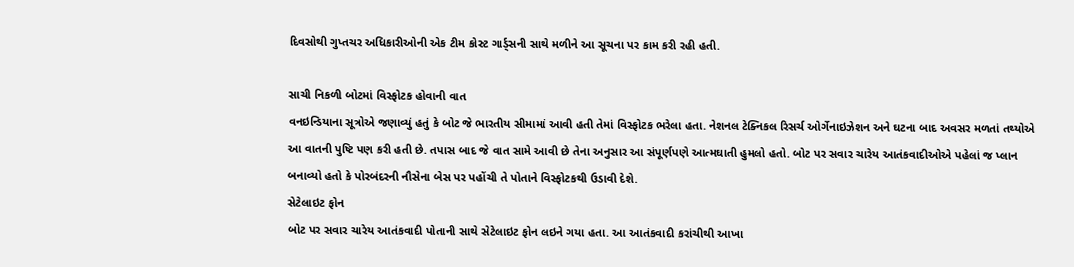દિવસોથી ગુપ્તચર અધિકારીઓની એક ટીમ કોસ્ટ ગાર્ડ્સની સાથે મળીને આ સૂચના પર કામ કરી રહી હતી.

સાચી નિકળી બોટમાં વિસ્ફોટક હોવાની વાત
વનઇન્ડિયાના સૂત્રોએ જણાવ્યું હતું કે બોટ જે ભારતીય સીમામાં આવી હતી તેમાં વિસ્ફોટક ભરેલા હતા. નેશનલ ટેક્નિકલ રિસર્ચ ઓર્ગેનાઇઝેશન અને ઘટના બાદ અવસર મળતાં તથ્યોએ આ વાતની પુષ્ટિ પણ કરી હતી છે. તપાસ બાદ જે વાત સામે આવી છે તેના અનુસાર આ સંપૂર્ણપણે આત્મઘાતી હુમલો હતો. બોટ પર સવાર ચારેય આતંકવાદીઓએ પહેલાં જ પ્લાન બનાવ્યો હતો કે પોરબંદરની નૌસેના બેસ પર પહોંચી તે પોતાને વિસ્ફોટકથી ઉડાવી દેશે.
સેટેલાઇટ ફોન
બોટ પર સવાર ચારેય આતંકવાદી પોતાની સાથે સેટેલાઇટ ફોન લઇને ગયા હતા. આ આતંકવાદી કરાંચીથી આખા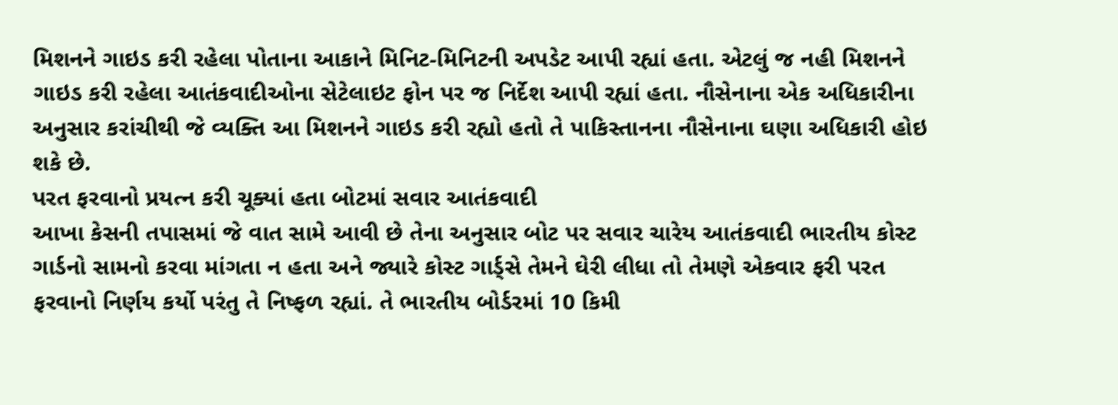મિશનને ગાઇડ કરી રહેલા પોતાના આકાને મિનિટ-મિનિટની અપડેટ આપી રહ્યાં હતા. એટલું જ નહી મિશનને ગાઇડ કરી રહેલા આતંકવાદીઓના સેટેલાઇટ ફોન પર જ નિર્દેશ આપી રહ્યાં હતા. નૌસેનાના એક અધિકારીના અનુસાર કરાંચીથી જે વ્યક્તિ આ મિશનને ગાઇડ કરી રહ્યો હતો તે પાકિસ્તાનના નૌસેનાના ઘણા અધિકારી હોઇ શકે છે.
પરત ફરવાનો પ્રયત્ન કરી ચૂક્યાં હતા બોટમાં સવાર આતંકવાદી
આખા કેસની તપાસમાં જે વાત સામે આવી છે તેના અનુસાર બોટ પર સવાર ચારેય આતંકવાદી ભારતીય કોસ્ટ ગાર્ડનો સામનો કરવા માંગતા ન હતા અને જ્યારે કોસ્ટ ગાર્ડ્સે તેમને ઘેરી લીધા તો તેમણે એકવાર ફરી પરત ફરવાનો નિર્ણય કર્યો પરંતુ તે નિષ્ફળ રહ્યાં. તે ભારતીય બોર્ડરમાં 10 કિમી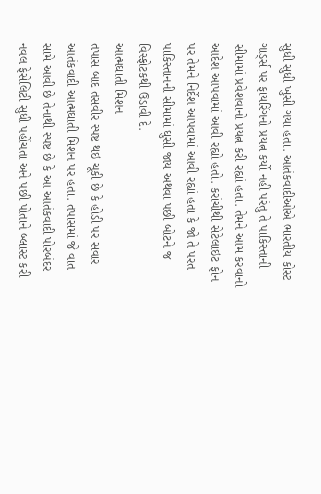સુધી સુધી ખુસી ગયા હતા. આતંકવાદીઓએ ભારતીય કોસ્ટ ગાર્ડ્સ પર ફાયરિંગનો પ્રયત્ન કર્યો નહી પરંતુ તે પાકિસ્તાની સીમામાં પ્રવેશવાનો પ્રયત્ન કરી રહ્યાં હતા. તેમને આમ કરવાનો આદેશ આપવામાં આવી રહ્યો હતો. કરાંચીથી સેટેલાઇટ ફોન પર તેમને નિર્દેશ આપવામાં આવી રહ્યાં હતા કે જો તે પરત પાકિસ્તાનની સીમામાં ઘુસી જાય અથવા પછી બોટને જ વિસ્ફોટકથી ઉડાવી દે.
આત્મઘાતી મિશન
તપાસ બાદ તસવીર સ્પષ્ટ થઇ ચૂકી છે કે હોડી પર સવાર આતંકવાદી આત્મઘાતી મિશન પર હતા. તપાસમાં જે વાત સામે આવી છે તેનાથી સ્પષ્ટ છે કે આ આતંકવાદી પોરબંદર નવલ ફેસેલિટી સુધી પહોંચતા અને પછી પોતાને બ્લાસ્ટ કરી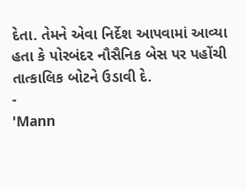દેતા. તેમને એવા નિર્દેશ આપવામાં આવ્યા હતા કે પોરબંદર નૌસૈનિક બેસ પર પહોંચી તાત્કાલિક બોટને ઉડાવી દે.
-
'Mann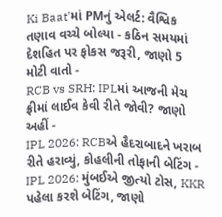Ki Baat'માં PMનું એલર્ટ: વૈશ્વિક તણાવ વચ્ચે બોલ્યા - કઠિન સમયમાં દેશહિત પર ફોકસ જરૂરી, જાણો 5 મોટી વાતો -
RCB vs SRH: IPLમાં આજની મેચ ફ્રીમાં લાઈવ કેવી રીતે જોવી? જાણો અહીં -
IPL 2026: RCBએ હૈદરાબાદને ખરાબ રીતે હરાવ્યું, કોહલીની તોફાની બેટિંગ -
IPL 2026: મુંબઈએ જીત્યો ટોસ, KKR પહેલા કરશે બેટિંગ, જાણો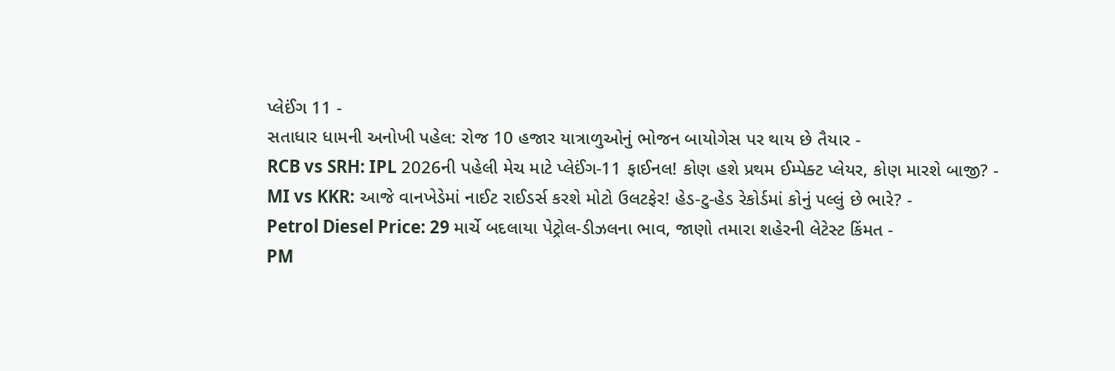પ્લેઈંગ 11 -
સતાધાર ધામની અનોખી પહેલ: રોજ 10 હજાર યાત્રાળુઓનું ભોજન બાયોગેસ પર થાય છે તૈયાર -
RCB vs SRH: IPL 2026ની પહેલી મેચ માટે પ્લેઈંગ-11 ફાઈનલ! કોણ હશે પ્રથમ ઈમ્પેક્ટ પ્લેયર, કોણ મારશે બાજી? -
MI vs KKR: આજે વાનખેડેમાં નાઈટ રાઈડર્સ કરશે મોટો ઉલટફેર! હેડ-ટુ-હેડ રેકોર્ડમાં કોનું પલ્લું છે ભારે? -
Petrol Diesel Price: 29 માર્ચે બદલાયા પેટ્રોલ-ડીઝલના ભાવ, જાણો તમારા શહેરની લેટેસ્ટ કિંમત -
PM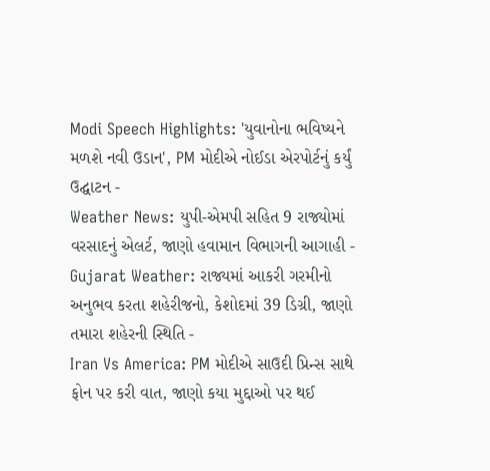Modi Speech Highlights: 'યુવાનોના ભવિષ્યને મળશે નવી ઉડાન', PM મોદીએ નોઈડા એરપોર્ટનું કર્યું ઉદ્ઘાટન -
Weather News: યુપી-એમપી સહિત 9 રાજ્યોમાં વરસાદનું એલર્ટ, જાણો હવામાન વિભાગની આગાહી -
Gujarat Weather: રાજ્યમાં આકરી ગરમીનો અનુભવ કરતા શહેરીજનો, કેશોદમાં 39 ડિગ્રી, જાણો તમારા શહેરની સ્થિતિ -
Iran Vs America: PM મોદીએ સાઉદી પ્રિન્સ સાથે ફોન પર કરી વાત, જાણો કયા મુદ્દાઓ પર થઈ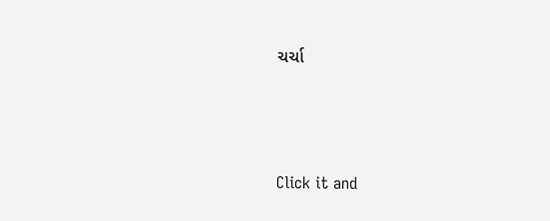ચર્ચા






Click it and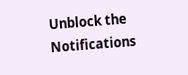Unblock the Notifications